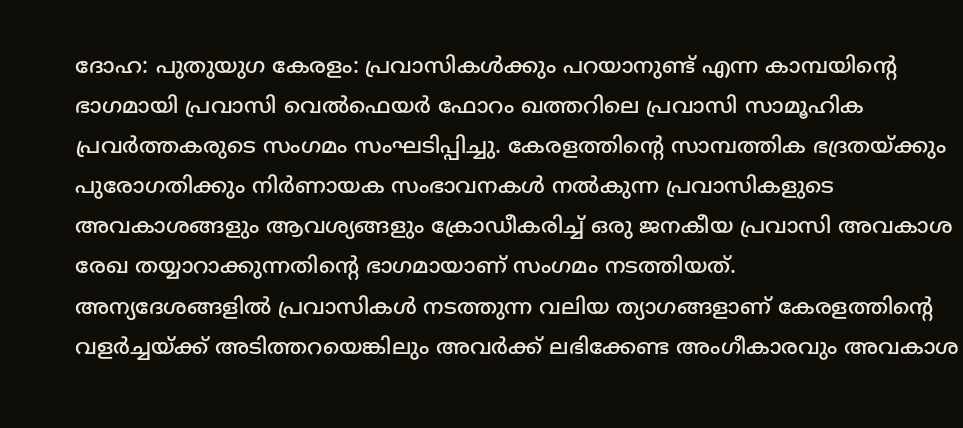ദോഹ: പുതുയുഗ കേരളം: പ്രവാസികൾക്കും പറയാനുണ്ട് എന്ന കാമ്പയിന്റെ ഭാഗമായി പ്രവാസി വെൽഫെയർ ഫോറം ഖത്തറിലെ പ്രവാസി സാമൂഹിക പ്രവർത്തകരുടെ സംഗമം സംഘടിപ്പിച്ചു. കേരളത്തിന്റെ സാമ്പത്തിക ഭദ്രതയ്ക്കും പുരോഗതിക്കും നിർണായക സംഭാവനകൾ നൽകുന്ന പ്രവാസികളുടെ അവകാശങ്ങളും ആവശ്യങ്ങളും ക്രോഡീകരിച്ച് ഒരു ജനകീയ പ്രവാസി അവകാശ രേഖ തയ്യാറാക്കുന്നതിന്റെ ഭാഗമായാണ് സംഗമം നടത്തിയത്.
അന്യദേശങ്ങളിൽ പ്രവാസികൾ നടത്തുന്ന വലിയ ത്യാഗങ്ങളാണ് കേരളത്തിന്റെ വളർച്ചയ്ക്ക് അടിത്തറയെങ്കിലും അവർക്ക് ലഭിക്കേണ്ട അംഗീകാരവും അവകാശ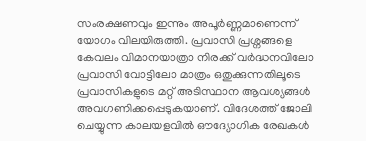സംരക്ഷണവും ഇന്നും അപൂർണ്ണമാണെന്ന് യോഗം വിലയിരുത്തി. പ്രവാസി പ്രശ്നങ്ങളെ കേവലം വിമാനയാത്രാ നിരക്ക് വർദ്ധനവിലോ പ്രവാസി വോട്ടിലോ മാത്രം ഒതുക്കുന്നതിലൂടെ പ്രവാസികളുടെ മറ്റ് അടിസ്ഥാന ആവശ്യങ്ങൾ അവഗണിക്കപ്പെടുകയാണ്. വിദേശത്ത് ജോലി ചെയ്യുന്ന കാലയളവിൽ ഔദ്യോഗിക രേഖകൾ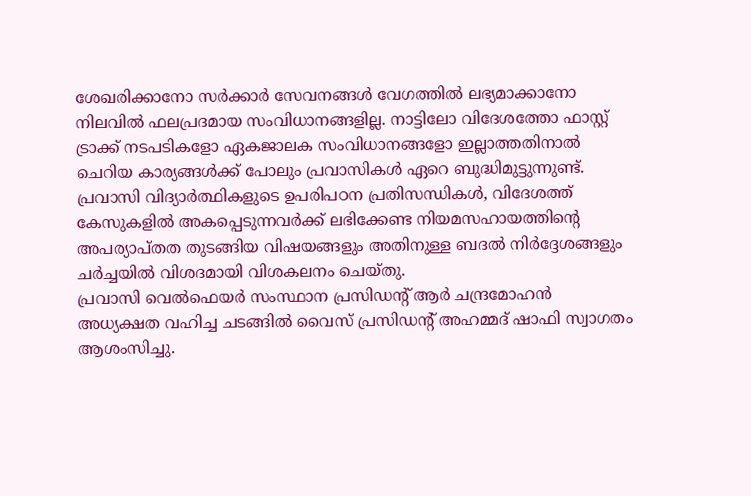ശേഖരിക്കാനോ സർക്കാർ സേവനങ്ങൾ വേഗത്തിൽ ലഭ്യമാക്കാനോ നിലവിൽ ഫലപ്രദമായ സംവിധാനങ്ങളില്ല. നാട്ടിലോ വിദേശത്തോ ഫാസ്റ്റ് ട്രാക്ക് നടപടികളോ ഏകജാലക സംവിധാനങ്ങളോ ഇല്ലാത്തതിനാൽ ചെറിയ കാര്യങ്ങൾക്ക് പോലും പ്രവാസികൾ ഏറെ ബുദ്ധിമുട്ടുന്നുണ്ട്. പ്രവാസി വിദ്യാർത്ഥികളുടെ ഉപരിപഠന പ്രതിസന്ധികൾ, വിദേശത്ത് കേസുകളിൽ അകപ്പെടുന്നവർക്ക് ലഭിക്കേണ്ട നിയമസഹായത്തിന്റെ അപര്യാപ്തത തുടങ്ങിയ വിഷയങ്ങളും അതിനുള്ള ബദൽ നിർദ്ദേശങ്ങളും ചർച്ചയിൽ വിശദമായി വിശകലനം ചെയ്തു.
പ്രവാസി വെൽഫെയർ സംസ്ഥാന പ്രസിഡന്റ് ആർ ചന്ദ്രമോഹൻ അധ്യക്ഷത വഹിച്ച ചടങ്ങിൽ വൈസ് പ്രസിഡന്റ് അഹമ്മദ് ഷാഫി സ്വാഗതം ആശംസിച്ചു.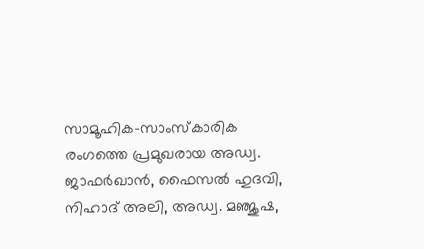സാമൂഹിക-സാംസ്കാരിക രംഗത്തെ പ്രമുഖരായ അഡ്വ. ജാഫർഖാൻ, ഫൈസൽ ഹുദവി, നിഹാദ് അലി, അഡ്വ. മഞ്ജുഷ,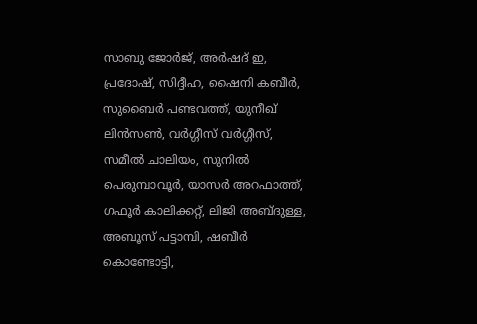സാബു ജോർജ്, അർഷദ് ഇ, പ്രദോഷ്, സിദ്ദീഹ, ഷൈനി കബീർ, സുബൈർ പണ്ടവത്ത്, യുനീഖ് ലിൻസൺ, വർഗ്ഗീസ് വർഗ്ഗീസ്, സമീൽ ചാലിയം, സുനിൽ പെരുമ്പാവൂർ, യാസർ അറഫാത്ത്, ഗഫൂർ കാലിക്കറ്റ്, ലിജി അബ്ദുള്ള, അബൂസ് പട്ടാമ്പി, ഷബീർ കൊണ്ടോട്ടി,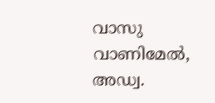വാസു വാണിമേൽ, അഡ്വ.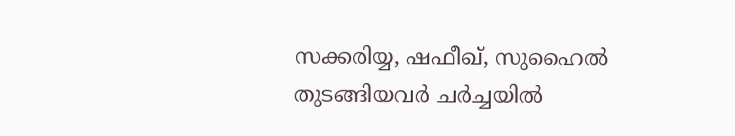സക്കരിയ്യ, ഷഫീഖ്, സുഹൈൽ തുടങ്ങിയവർ ചർച്ചയിൽ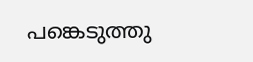പങ്കെടുത്തു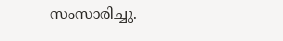സംസാരിച്ചു.